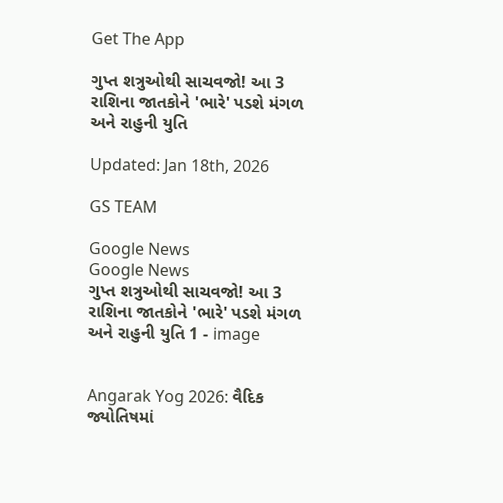Get The App

ગુપ્ત શત્રુઓથી સાચવજો! આ 3 રાશિના જાતકોને 'ભારે' પડશે મંગળ અને રાહુની યુતિ

Updated: Jan 18th, 2026

GS TEAM

Google News
Google News
ગુપ્ત શત્રુઓથી સાચવજો! આ 3 રાશિના જાતકોને 'ભારે' પડશે મંગળ અને રાહુની યુતિ 1 - image


Angarak Yog 2026: વૈદિક જ્યોતિષમાં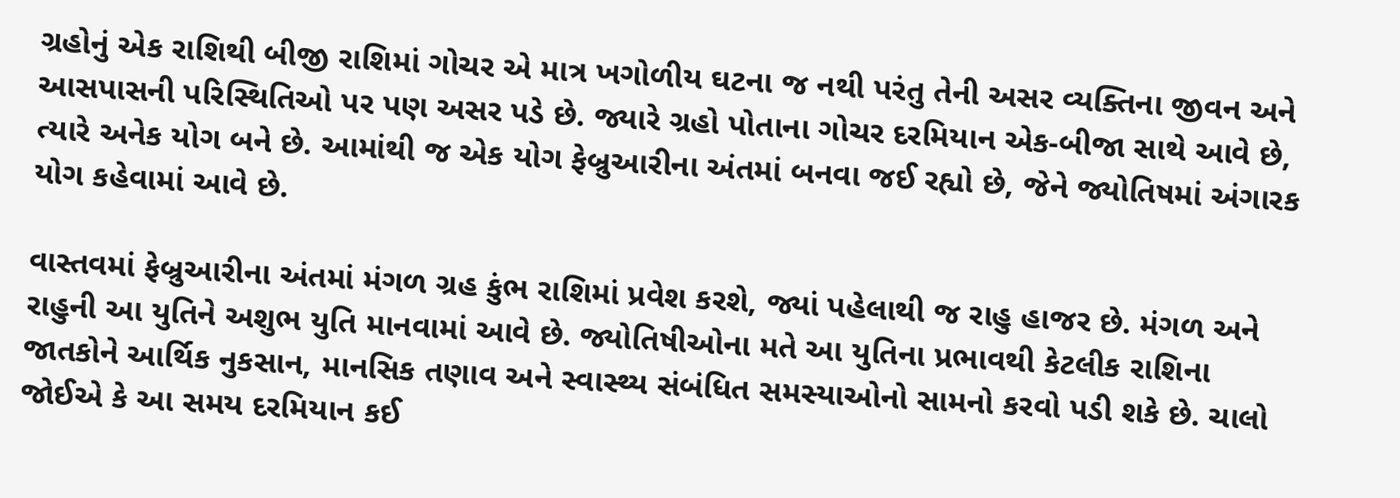ગ્રહોનું એક રાશિથી બીજી રાશિમાં ગોચર એ માત્ર ખગોળીય ઘટના જ નથી પરંતુ તેની અસર વ્યક્તિના જીવન અને આસપાસની પરિસ્થિતિઓ પર પણ અસર પડે છે. જ્યારે ગ્રહો પોતાના ગોચર દરમિયાન એક-બીજા સાથે આવે છે, ત્યારે અનેક યોગ બને છે. આમાંથી જ એક યોગ ફેબ્રુઆરીના અંતમાં બનવા જઈ રહ્યો છે, જેને જ્યોતિષમાં અંગારક યોગ કહેવામાં આવે છે.

વાસ્તવમાં ફેબ્રુઆરીના અંતમાં મંગળ ગ્રહ કુંભ રાશિમાં પ્રવેશ કરશે, જ્યાં પહેલાથી જ રાહુ હાજર છે. મંગળ અને રાહુની આ યુતિને અશુભ યુતિ માનવામાં આવે છે. જ્યોતિષીઓના મતે આ યુતિના પ્રભાવથી કેટલીક રાશિના જાતકોને આર્થિક નુકસાન, માનસિક તણાવ અને સ્વાસ્થ્ય સંબંધિત સમસ્યાઓનો સામનો કરવો પડી શકે છે. ચાલો જોઈએ કે આ સમય દરમિયાન કઈ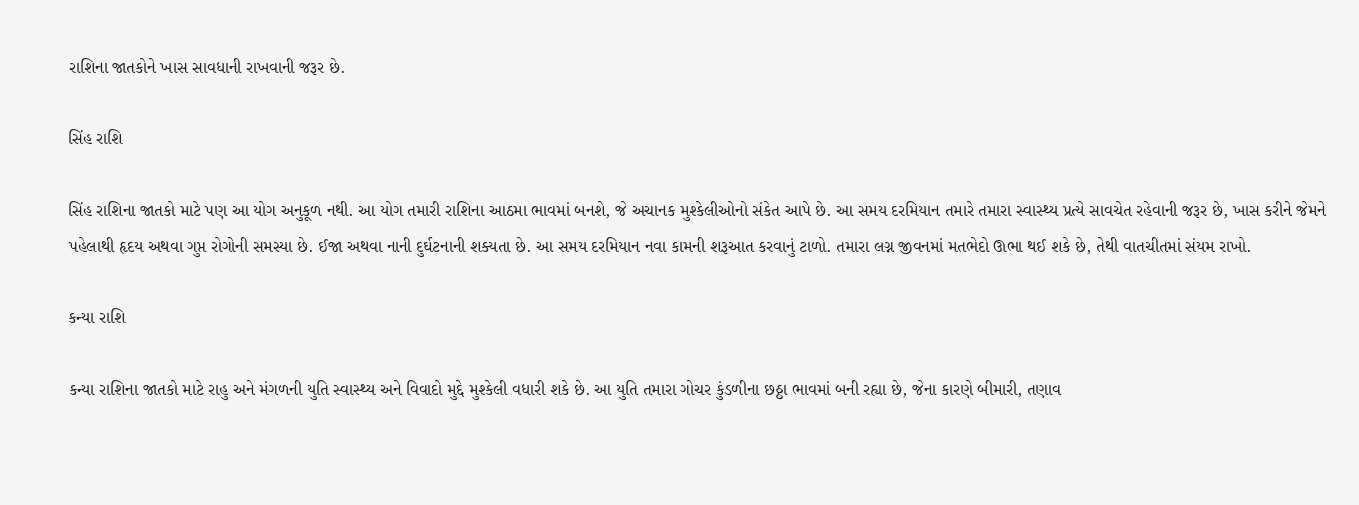રાશિના જાતકોને ખાસ સાવધાની રાખવાની જરૂર છે.

સિંહ રાશિ

સિંહ રાશિના જાતકો માટે પણ આ યોગ અનુકૂળ નથી. આ યોગ તમારી રાશિના આઠમા ભાવમાં બનશે, જે અચાનક મુશ્કેલીઓનો સંકેત આપે છે. આ સમય દરમિયાન તમારે તમારા સ્વાસ્થ્ય પ્રત્યે સાવચેત રહેવાની જરૂર છે, ખાસ કરીને જેમને પહેલાથી હૃદય અથવા ગુપ્ત રોગોની સમસ્યા છે. ઈજા અથવા નાની દુર્ઘટનાની શક્યતા છે. આ સમય દરમિયાન નવા કામની શરૂઆત કરવાનું ટાળો. તમારા લગ્ન જીવનમાં મતભેદો ઊભા થઈ શકે છે, તેથી વાતચીતમાં સંયમ રાખો.

કન્યા રાશિ

કન્યા રાશિના જાતકો માટે રાહુ અને મંગળની યુતિ સ્વાસ્થ્ય અને વિવાદો મુદ્દે મુશ્કેલી વધારી શકે છે. આ યુતિ તમારા ગોચર કુંડળીના છઠ્ઠા ભાવમાં બની રહ્યા છે, જેના કારણે બીમારી, તણાવ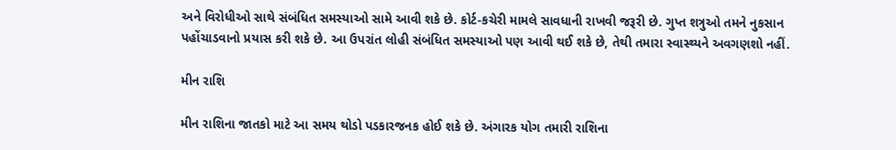અને વિરોધીઓ સાથે સંબંધિત સમસ્યાઓ સામે આવી શકે છે. કોર્ટ-કચેરી મામલે સાવધાની રાખવી જરૂરી છે. ગુપ્ત શત્રુઓ તમને નુકસાન પહોંચાડવાનો પ્રયાસ કરી શકે છે. આ ઉપરાંત લોહી સંબંધિત સમસ્યાઓ પણ આવી થઈ શકે છે, તેથી તમારા સ્વાસ્થ્યને અવગણશો નહીં.

મીન રાશિ

મીન રાશિના જાતકો માટે આ સમય થોડો પડકારજનક હોઈ શકે છે. અંગારક યોગ તમારી રાશિના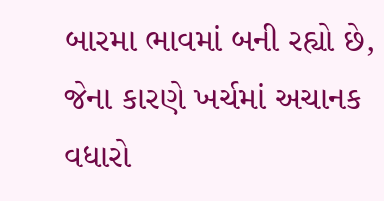બારમા ભાવમાં બની રહ્યો છે, જેના કારણે ખર્ચમાં અચાનક વધારો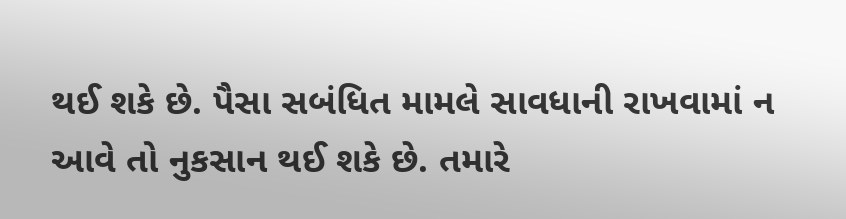થઈ શકે છે. પૈસા સબંધિત મામલે સાવધાની રાખવામાં ન આવે તો નુકસાન થઈ શકે છે. તમારે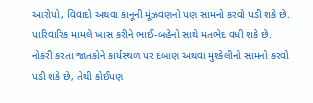આરોપો, વિવાદો અથવા કાનૂની મૂંઝવણનો પણ સામનો કરવો પડી શકે છે. પારિવારિક મામલે ખાસ કરીને ભાઈ-બહેનો સાથે મતભેદ વધી શકે છે. નોકરી કરતા જાતકોને કાર્યસ્થળ પર દબાણ અથવા મુશ્કેલીનો સામનો કરવો પડી શકે છે, તેથી કોઈપણ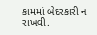કામમાં બેદરકારી ન રાખવી.